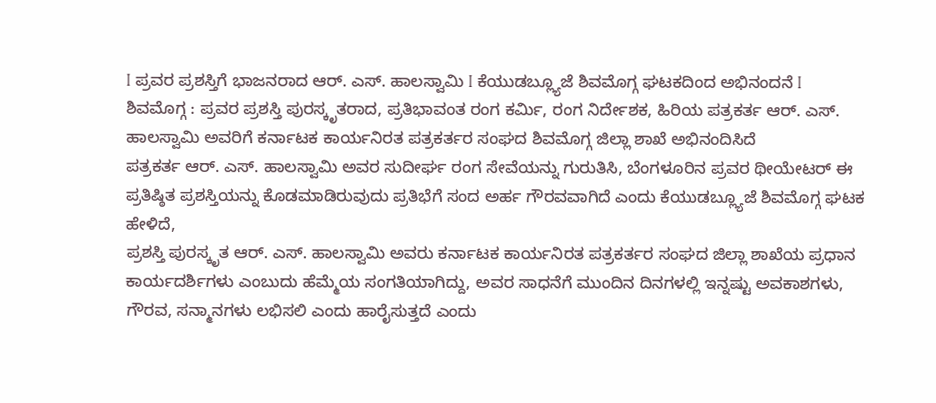I ಪ್ರವರ ಪ್ರಶಸ್ತಿಗೆ ಭಾಜನರಾದ ಆರ್. ಎಸ್. ಹಾಲಸ್ವಾಮಿ I ಕೆಯುಡಬ್ಲ್ಯೂಜೆ ಶಿವಮೊಗ್ಗ ಘಟಕದಿಂದ ಅಭಿನಂದನೆ I
ಶಿವಮೊಗ್ಗ : ಪ್ರವರ ಪ್ರಶಸ್ತಿ ಪುರಸ್ಕೃತರಾದ, ಪ್ರತಿಭಾವಂತ ರಂಗ ಕರ್ಮಿ, ರಂಗ ನಿರ್ದೇಶಕ, ಹಿರಿಯ ಪತ್ರಕರ್ತ ಆರ್. ಎಸ್. ಹಾಲಸ್ವಾಮಿ ಅವರಿಗೆ ಕರ್ನಾಟಕ ಕಾರ್ಯನಿರತ ಪತ್ರಕರ್ತರ ಸಂಘದ ಶಿವಮೊಗ್ಗ ಜಿಲ್ಲಾ ಶಾಖೆ ಅಭಿನಂದಿಸಿದೆ
ಪತ್ರಕರ್ತ ಆರ್. ಎಸ್. ಹಾಲಸ್ವಾಮಿ ಅವರ ಸುದೀರ್ಘ ರಂಗ ಸೇವೆಯನ್ನು ಗುರುತಿಸಿ, ಬೆಂಗಳೂರಿನ ಪ್ರವರ ಥೀಯೇಟರ್ ಈ ಪ್ರತಿಷ್ಠಿತ ಪ್ರಶಸ್ತಿಯನ್ನು ಕೊಡಮಾಡಿರುವುದು ಪ್ರತಿಭೆಗೆ ಸಂದ ಅರ್ಹ ಗೌರವವಾಗಿದೆ ಎಂದು ಕೆಯುಡಬ್ಲ್ಯೂಜೆ ಶಿವಮೊಗ್ಗ ಘಟಕ ಹೇಳಿದೆ,
ಪ್ರಶಸ್ತಿ ಪುರಸ್ಕೃತ ಆರ್. ಎಸ್. ಹಾಲಸ್ವಾಮಿ ಅವರು ಕರ್ನಾಟಕ ಕಾರ್ಯನಿರತ ಪತ್ರಕರ್ತರ ಸಂಘದ ಜಿಲ್ಲಾ ಶಾಖೆಯ ಪ್ರಧಾನ ಕಾರ್ಯದರ್ಶಿಗಳು ಎಂಬುದು ಹೆಮ್ಮೆಯ ಸಂಗತಿಯಾಗಿದ್ದು, ಅವರ ಸಾಧನೆಗೆ ಮುಂದಿನ ದಿನಗಳಲ್ಲಿ ಇನ್ನಷ್ಟು ಅವಕಾಶಗಳು, ಗೌರವ, ಸನ್ಮಾನಗಳು ಲಭಿಸಲಿ ಎಂದು ಹಾರೈಸುತ್ತದೆ ಎಂದು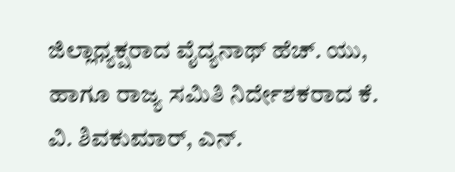ಜಿಲ್ಲಾಧ್ಯಕ್ಷರಾದ ವೈದ್ಯನಾಥ್ ಹೆಚ್. ಯು, ಹಾಗೂ ರಾಜ್ಯ ಸಮಿತಿ ನಿರ್ದೇಶಕರಾದ ಕೆ. ವಿ. ಶಿವಕುಮಾರ್, ಎನ್.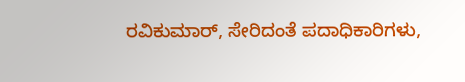ರವಿಕುಮಾರ್, ಸೇರಿದಂತೆ ಪದಾಧಿಕಾರಿಗಳು,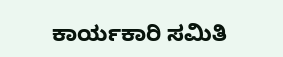ಕಾರ್ಯಕಾರಿ ಸಮಿತಿ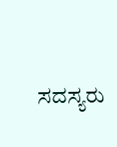ಸದಸ್ಯರು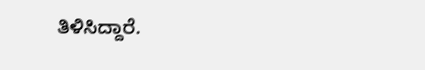ತಿಳಿಸಿದ್ದಾರೆ.